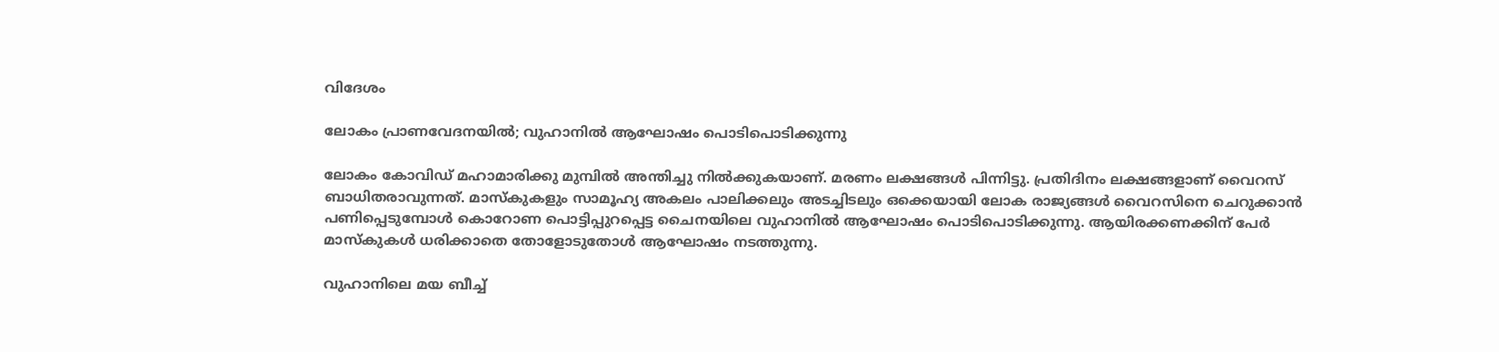വിദേശം

ലോകം പ്രാണവേദനയില്‍; വുഹാനില്‍ ആഘോഷം പൊടിപൊടിക്കുന്നു

ലോകം കോവിഡ് മഹാമാരിക്കു മുമ്പില്‍ അന്തിച്ചു നില്‍ക്കുകയാണ്. മരണം ലക്ഷങ്ങള്‍ പിന്നിട്ടു. പ്രതിദിനം ലക്ഷങ്ങളാണ് വൈറസ് ബാധിതരാവുന്നത്. മാസ്കുകളും സാമൂഹ്യ അകലം പാലിക്കലും അടച്ചിടലും ഒക്കെയായി ലോക രാജ്യങ്ങള്‍ വൈറസിനെ ചെറുക്കാന്‍ പണിപ്പെടുമ്പോള്‍ കൊറോണ പൊട്ടിപ്പുറപ്പെട്ട ചൈനയിലെ വുഹാനില്‍ ആഘോഷം പൊടിപൊടിക്കുന്നു. ആയിരക്കണക്കിന് പേര്‍ മാസ്‌കുകള്‍ ധരിക്കാതെ തോളോടുതോള്‍ ആഘോഷം നടത്തുന്നു.

വുഹാനിലെ മയ ബീച്ച്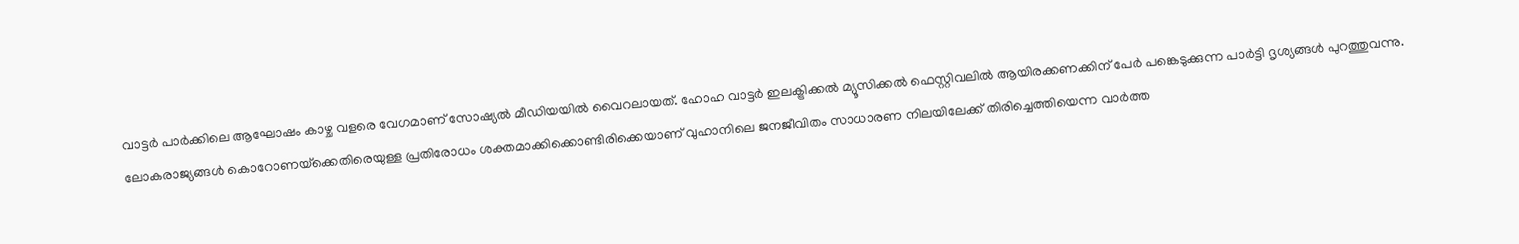വാട്ടര്‍ പാര്‍ക്കിലെ ആഘോഷം കാഴ്ച വളരെ വേഗമാണ് സോഷ്യല്‍ മീഡിയയില്‍ വൈറലായത്. ഹോഹ വാട്ടര്‍ ഇലക്ട്രിക്കല്‍ മ്യൂസിക്കല്‍ ഫെസ്റ്റിവലില്‍ ആയിരക്കണക്കിന് പേര്‍ പങ്കെടുക്കുന്ന പാര്‍ട്ടി ദൃശ്യങ്ങള്‍ പുറത്തുവന്നു. ലോകരാജ്യങ്ങള്‍ കൊറോണയ്‌ക്കെതിരെയുള്ള പ്രതിരോധം ശക്തമാക്കിക്കൊണ്ടിരിക്കെയാണ് വുഹാനിലെ ജനജീവിതം സാധാരണ നിലയിലേക്ക് തിരിച്ചെത്തിയെന്ന വാര്‍ത്ത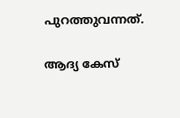പുറത്തുവന്നത്.

ആദ്യ കേസ്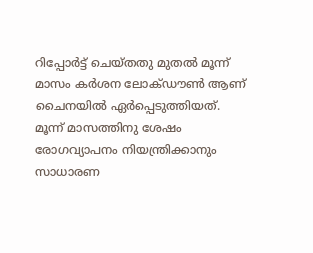റിപ്പോര്‍ട്ട് ചെയ്തതു മുതല്‍ മൂന്ന് മാസം കര്‍ശന ലോക്ഡൗണ്‍ ആണ് ചൈനയില്‍ ഏര്‍പ്പെടുത്തിയത്. മൂന്ന് മാസത്തിനു ശേഷം രോഗവ്യാപനം നിയന്ത്രിക്കാനും സാധാരണ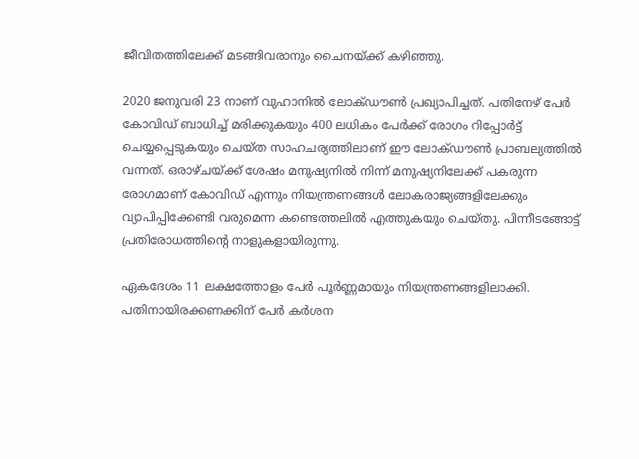ജീവിതത്തിലേക്ക് മടങ്ങിവരാനും ചൈനയ്ക്ക് കഴിഞ്ഞു.

2020 ജനുവരി 23 നാണ് വുഹാനില്‍ ലോക്ഡൗണ്‍ പ്രഖ്യാപിച്ചത്. പതിനേഴ് പേര്‍ കോവിഡ് ബാധിച്ച് മരിക്കുകയും 400 ലധികം പേര്‍ക്ക് രോഗം റിപ്പോര്‍ട്ട് ചെയ്യപ്പെടുകയും ചെയ്ത സാഹചര്യത്തിലാണ് ഈ ലോക്ഡൗണ്‍ പ്രാബല്യത്തില്‍ വന്നത്. ഒരാഴ്ചയ്ക്ക് ശേഷം മനുഷ്യനില്‍ നിന്ന് മനുഷ്യനിലേക്ക് പകരുന്ന രോഗമാണ് കോവിഡ് എന്നും നിയന്ത്രണങ്ങള്‍ ലോകരാജ്യങ്ങളിലേക്കും വ്യാപിപ്പിക്കേണ്ടി വരുമെന്ന കണ്ടെത്തലില്‍ എത്തുകയും ചെയ്തു. പിന്നീടങ്ങോട്ട് പ്രതിരോധത്തിന്റെ നാളുകളായിരുന്നു.

ഏകദേശം 11 ലക്ഷത്തോളം പേര്‍ പൂര്‍ണ്ണമായും നിയന്ത്രണങ്ങളിലാക്കി. പതിനായിരക്കണക്കിന് പേര്‍ കര്‍ശന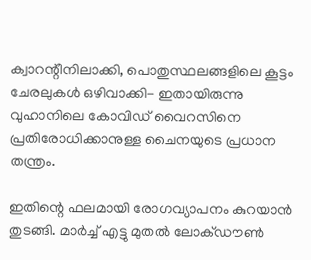ക്വാറന്റീനിലാക്കി, പൊതുസ്ഥലങ്ങളിലെ കൂട്ടം ചേരലുകള്‍ ഒഴിവാക്കി- ഇതായിരുന്നു വുഹാനിലെ കോവിഡ് വൈറസിനെ പ്രതിരോധിക്കാനുള്ള ചൈനയുടെ പ്രധാന തന്ത്രം.

ഇതിന്റെ ഫലമായി രോഗവ്യാപനം കുറയാന്‍ തുടങ്ങി. മാര്‍ച്ച് എട്ടു മുതല്‍ ലോക്ഡൗണ്‍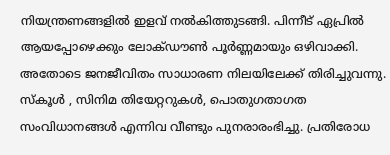നിയന്ത്രണങ്ങളില്‍ ഇളവ് നല്‍കിത്തുടങ്ങി. പിന്നീട് ഏപ്രില്‍ ആയപ്പോഴെക്കും ലോക്ഡൗണ്‍ പൂര്‍ണ്ണമായും ഒഴിവാക്കി. അതോടെ ജനജീവിതം സാധാരണ നിലയിലേക്ക് തിരിച്ചുവന്നു. സ്‌കൂള്‍ , സിനിമ തിയേറ്ററുകള്‍, പൊതുഗതാഗത സംവിധാനങ്ങള്‍ എന്നിവ വീണ്ടും പുനരാരംഭിച്ചു. പ്രതിരോധ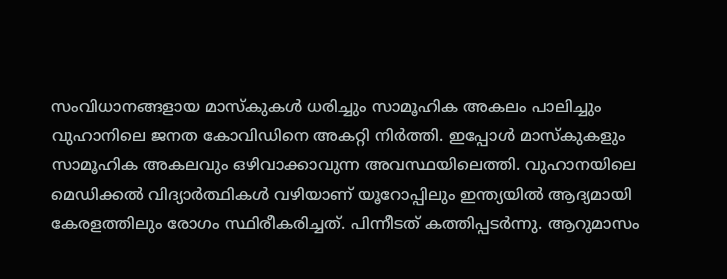സംവിധാനങ്ങളായ മാസ്‌കുകള്‍ ധരിച്ചും സാമൂഹിക അകലം പാലിച്ചും വുഹാനിലെ ജനത കോവിഡിനെ അകറ്റി നിര്‍ത്തി. ഇപ്പോള്‍ മാസ്‌കുകളും സാമൂഹിക അകലവും ഒഴിവാക്കാവുന്ന അവസ്ഥയിലെത്തി. വുഹാനയിലെ മെഡിക്കല്‍ വിദ്യാര്‍ത്ഥികള്‍ വഴിയാണ് യൂറോപ്പിലും ഇന്ത്യയില്‍ ആദ്യമായി കേരളത്തിലും രോഗം സ്ഥിരീകരിച്ചത്. പിന്നീടത് കത്തിപ്പടര്‍ന്നു. ആറുമാസം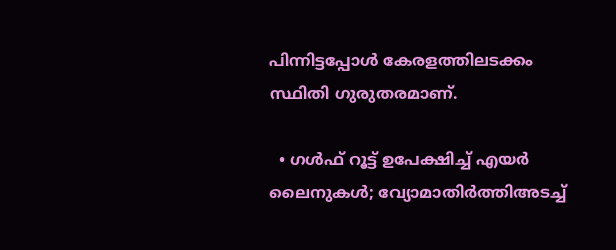പിന്നിട്ടപ്പോള്‍ കേരളത്തിലടക്കം സ്ഥിതി ഗുരുതരമാണ്.

  • ഗള്‍ഫ് റൂട്ട് ഉപേക്ഷിച്ച് എയര്‍ ലൈനുകള്‍; വ്യോമാതിര്‍ത്തിഅടച്ച്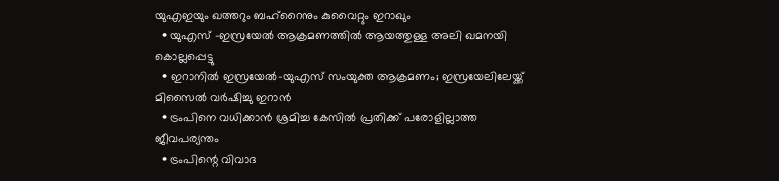യുഎഇയും ഖത്തറും ബഹ്റൈനും കുവൈറ്റും ഇറാഖും
  • യുഎസ് -ഇസ്രയേല്‍ ആക്രമണത്തില്‍ ആയത്തുള്ള അലി ഖമനയി കൊല്ലപ്പെട്ടു
  • ഇറാനില്‍ ഇസ്രയേല്‍-യുഎസ് സംയുക്ത ആക്രമണം; ഇസ്രയേലിലേയ്ക്ക് മിസൈല്‍ വര്‍ഷിച്ചു ഇറാന്‍
  • ട്രംപിനെ വധിക്കാന്‍ ശ്രമിച്ച കേസില്‍ പ്രതിക്ക് പരോളില്ലാത്ത ജീവപര്യന്തം
  • ട്രംപിന്റെ വിവാദ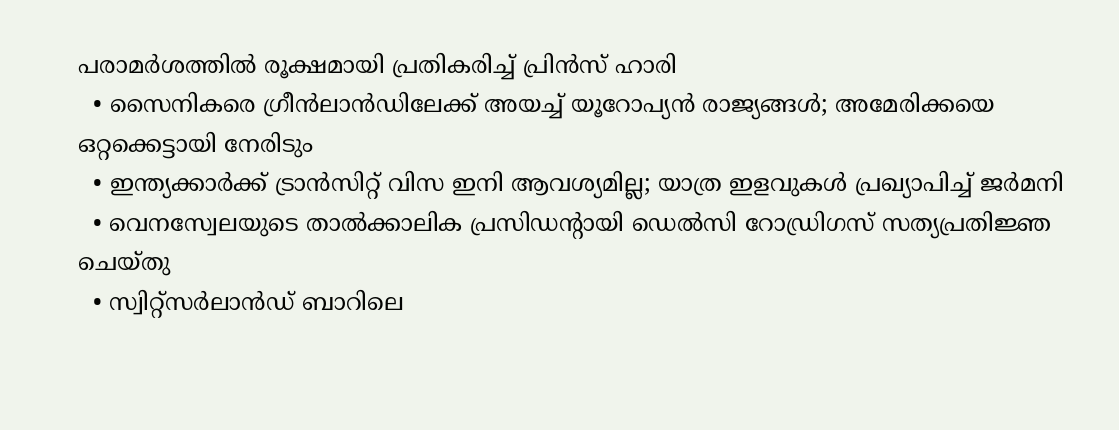പരാമര്‍ശത്തില്‍ രൂക്ഷമായി പ്രതികരിച്ച് പ്രിന്‍സ് ഹാരി
  • സൈനികരെ ഗ്രീന്‍ലാന്‍ഡിലേക്ക് അയച്ച് യൂറോപ്യന്‍ രാജ്യങ്ങള്‍; അമേരിക്കയെ ഒറ്റക്കെട്ടായി നേരിടും
  • ഇന്ത്യക്കാര്‍ക്ക് ട്രാന്‍സിറ്റ് വിസ ഇനി ആവശ്യമില്ല; യാത്ര ഇളവുകള്‍ പ്രഖ്യാപിച്ച് ജര്‍മനി
  • വെനസ്വേലയുടെ താല്‍ക്കാലിക പ്രസിഡന്റായി ഡെല്‍സി റോഡ്രിഗസ് സത്യപ്രതിജ്ഞ ചെയ്തു
  • സ്വിറ്റ്‌സര്‍ലാന്‍ഡ് ബാറിലെ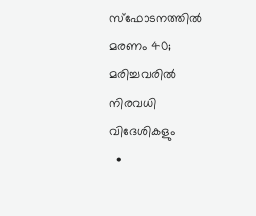സ്‌ഫോടനത്തില്‍ മരണം 40; മരിച്ചവരില്‍ നിരവധി വിദേശികളും
  •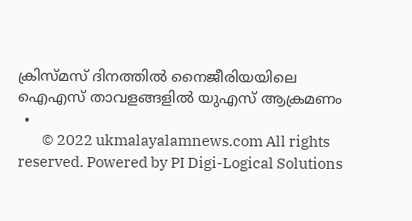ക്രിസ്മസ് ദിനത്തില്‍ നൈജീരിയയിലെ ഐഎസ് താവളങ്ങളില്‍ യുഎസ് ആക്രമണം
  •
        © 2022 ukmalayalamnews.com All rights reserved. Powered by PI Digi-Logical Solutions